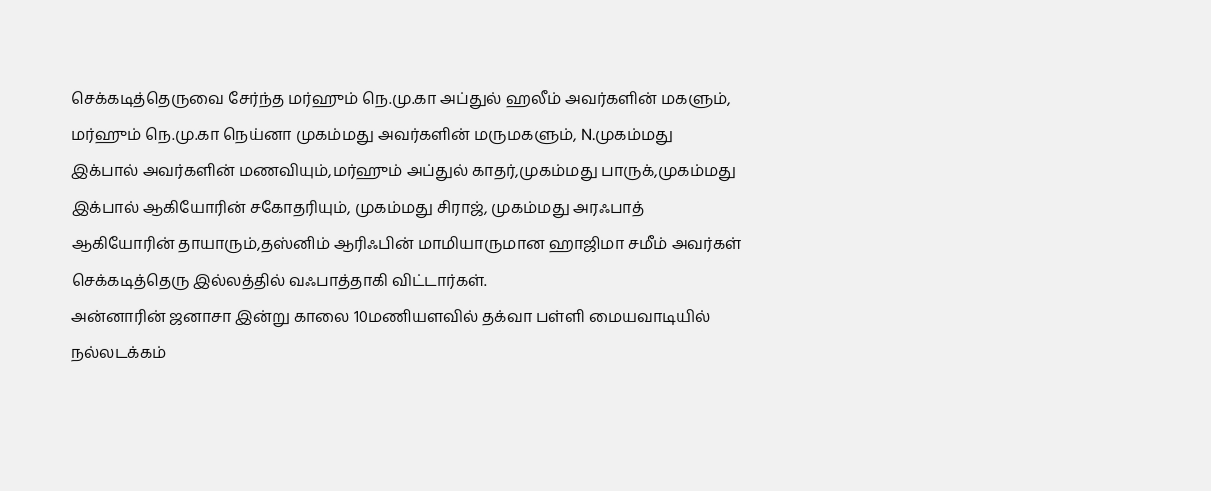செக்கடித்தெருவை சேர்ந்த மர்ஹும் நெ.மு.கா அப்துல் ஹலீம் அவர்களின் மகளும், மர்ஹும் நெ.மு.கா நெய்னா முகம்மது அவர்களின் மருமகளும், N.முகம்மது இக்பால் அவர்களின் மணவியும்,மர்ஹும் அப்துல் காதர்,முகம்மது பாருக்,முகம்மது இக்பால் ஆகியோரின் சகோதரியும், முகம்மது சிராஜ், முகம்மது அரஃபாத் ஆகியோரின் தாயாரும்,தஸ்னிம் ஆரிஃபின் மாமியாருமான ஹாஜிமா சமீம் அவர்கள் செக்கடித்தெரு இல்லத்தில் வஃபாத்தாகி விட்டார்கள்.
அன்னாரின் ஜனாசா இன்று காலை 10மணியளவில் தக்வா பள்ளி மையவாடியில் நல்லடக்கம்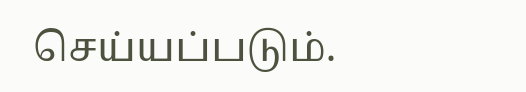செய்யப்படும்.